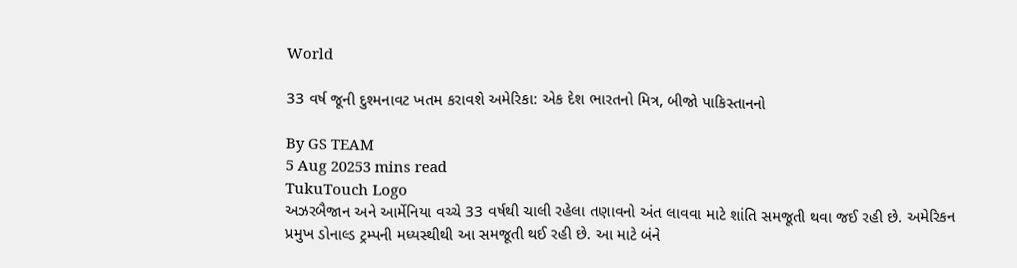World

33 વર્ષ જૂની દુશ્મનાવટ ખતમ કરાવશે અમેરિકા: એક દેશ ભારતનો મિત્ર, બીજો પાકિસ્તાનનો

By GS TEAM
5 Aug 20253 mins read
TukuTouch Logo
અઝરબૈજાન અને આર્મેનિયા વચ્ચે 33 વર્ષથી ચાલી રહેલા તણાવનો અંત લાવવા માટે શાંતિ સમજૂતી થવા જઈ રહી છે. અમેરિકન પ્રમુખ ડોનાલ્ડ ટ્રમ્પની મધ્યસ્થીથી આ સમજૂતી થઈ રહી છે. આ માટે બંને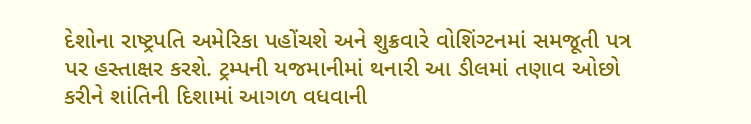દેશોના રાષ્ટ્રપતિ અમેરિકા પહોંચશે અને શુક્રવારે વોશિંગ્ટનમાં સમજૂતી પત્ર પર હસ્તાક્ષર કરશે. ટ્રમ્પની યજમાનીમાં થનારી આ ડીલમાં તણાવ ઓછો કરીને શાંતિની દિશામાં આગળ વધવાની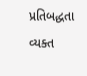પ્રતિબદ્ધતા વ્યક્ત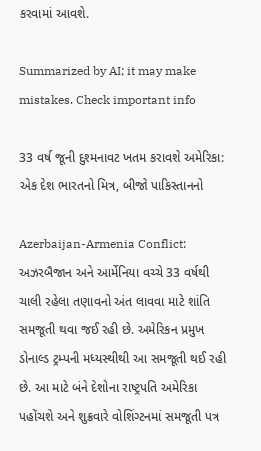કરવામાં આવશે.

Summarized by AI; it may make mistakes. Check important info

33 વર્ષ જૂની દુશ્મનાવટ ખતમ કરાવશે અમેરિકા: એક દેશ ભારતનો મિત્ર, બીજો પાકિસ્તાનનો

Azerbaijan-Armenia Conflict: અઝરબૈજાન અને આર્મેનિયા વચ્ચે 33 વર્ષથી ચાલી રહેલા તણાવનો અંત લાવવા માટે શાંતિ સમજૂતી થવા જઈ રહી છે. અમેરિકન પ્રમુખ ડોનાલ્ડ ટ્રમ્પની મધ્યસ્થીથી આ સમજૂતી થઈ રહી છે. આ માટે બંને દેશોના રાષ્ટ્રપતિ અમેરિકા પહોંચશે અને શુક્રવારે વોશિંગ્ટનમાં સમજૂતી પત્ર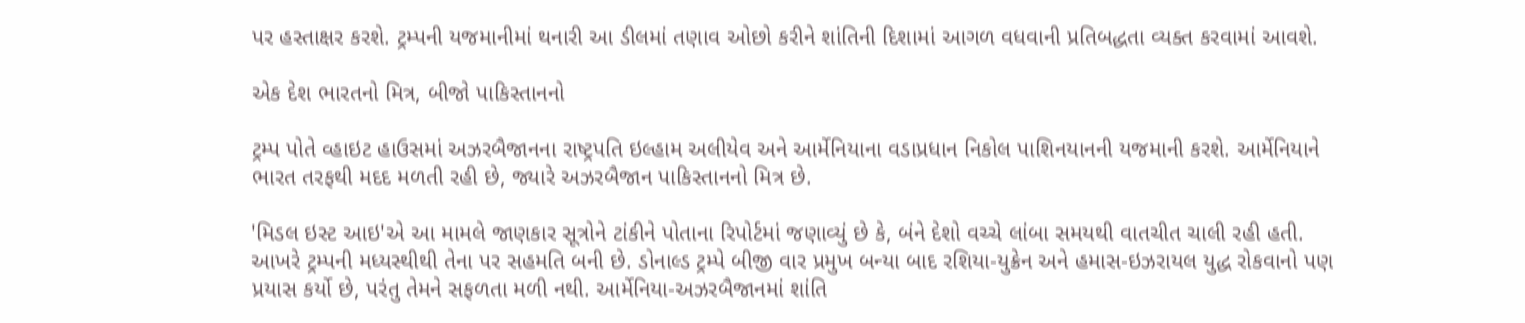પર હસ્તાક્ષર કરશે. ટ્રમ્પની યજમાનીમાં થનારી આ ડીલમાં તણાવ ઓછો કરીને શાંતિની દિશામાં આગળ વધવાની પ્રતિબદ્ધતા વ્યક્ત કરવામાં આવશે.

એક દેશ ભારતનો મિત્ર, બીજો પાકિસ્તાનનો

ટ્રમ્પ પોતે વ્હાઇટ હાઉસમાં અઝરબૈજાનના રાષ્ટ્રપતિ ઇલ્હામ અલીયેવ અને આર્મેનિયાના વડાપ્રધાન નિકોલ પાશિનયાનની યજમાની કરશે. આર્મેનિયાને ભારત તરફથી મદદ મળતી રહી છે, જ્યારે અઝરબૈજાન પાકિસ્તાનનો મિત્ર છે.

'મિડલ ઇસ્ટ આઇ'એ આ મામલે જાણકાર સૂત્રોને ટાંકીને પોતાના રિપોર્ટમાં જણાવ્યું છે કે, બંને દેશો વચ્ચે લાંબા સમયથી વાતચીત ચાલી રહી હતી. આખરે ટ્રમ્પની મધ્યસ્થીથી તેના પર સહમતિ બની છે. ડોનાલ્ડ ટ્રમ્પે બીજી વાર પ્રમુખ બન્યા બાદ રશિયા-યુક્રેન અને હમાસ-ઇઝરાયલ યુદ્ધ રોકવાનો પણ પ્રયાસ કર્યો છે, પરંતુ તેમને સફળતા મળી નથી. આર્મેનિયા-અઝરબૈજાનમાં શાંતિ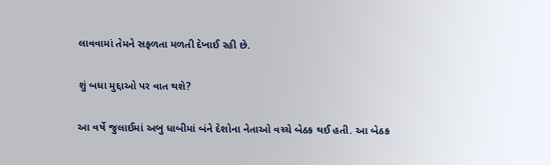લાવવામાં તેમને સફળતા મળતી દેખાઈ રહી છે.

શું બધા મુદ્દાઓ પર વાત થશે?

આ વર્ષે જુલાઈમાં અબુ ધાબીમાં બંને દેશોના નેતાઓ વચ્ચે બેઠક થઈ હતી. આ બેઠક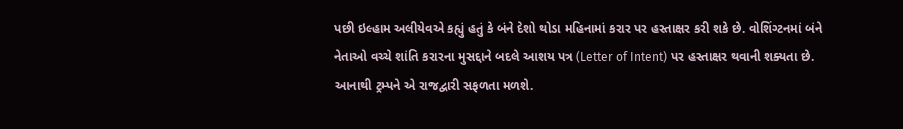પછી ઇલ્હામ અલીયેવએ કહ્યું હતું કે બંને દેશો થોડા મહિનામાં કરાર પર હસ્તાક્ષર કરી શકે છે. વોશિંગ્ટનમાં બંને નેતાઓ વચ્ચે શાંતિ કરારના મુસદ્દાને બદલે આશય પત્ર (Letter of Intent) પર હસ્તાક્ષર થવાની શક્યતા છે. આનાથી ટ્રમ્પને એ રાજદ્વારી સફળતા મળશે.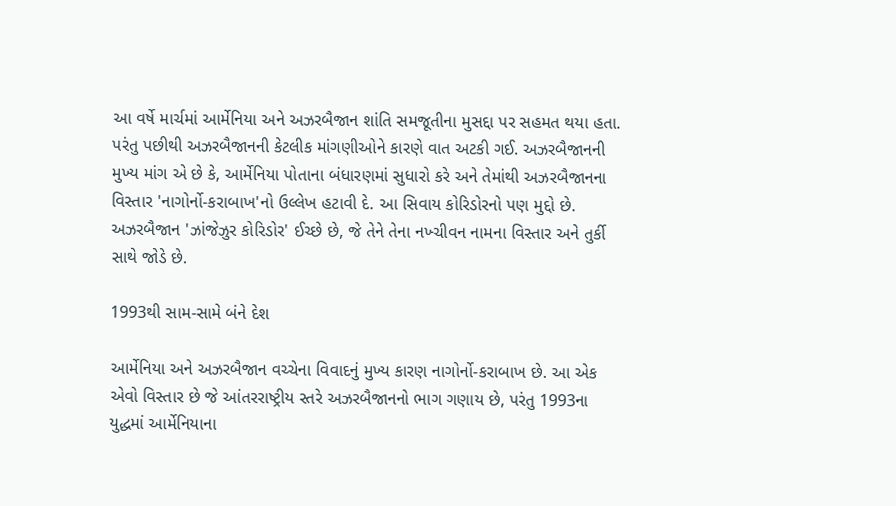આ વર્ષે માર્ચમાં આર્મેનિયા અને અઝરબૈજાન શાંતિ સમજૂતીના મુસદ્દા પર સહમત થયા હતા. પરંતુ પછીથી અઝરબૈજાનની કેટલીક માંગણીઓને કારણે વાત અટકી ગઈ. અઝરબૈજાનની મુખ્ય માંગ એ છે કે, આર્મેનિયા પોતાના બંધારણમાં સુધારો કરે અને તેમાંથી અઝરબૈજાનના વિસ્તાર 'નાગોર્નો-કરાબાખ'નો ઉલ્લેખ હટાવી દે. આ સિવાય કોરિડોરનો પણ મુદ્દો છે. અઝરબૈજાન 'ઝાંજેઝુર કોરિડોર' ઈચ્છે છે, જે તેને તેના નખ્ચીવન નામના વિસ્તાર અને તુર્કી સાથે જોડે છે.

1993થી સામ-સામે બંને દેશ

આર્મેનિયા અને અઝરબૈજાન વચ્ચેના વિવાદનું મુખ્ય કારણ નાગોર્નો-કરાબાખ છે. આ એક એવો વિસ્તાર છે જે આંતરરાષ્ટ્રીય સ્તરે અઝરબૈજાનનો ભાગ ગણાય છે, પરંતુ 1993ના યુદ્ધમાં આર્મેનિયાના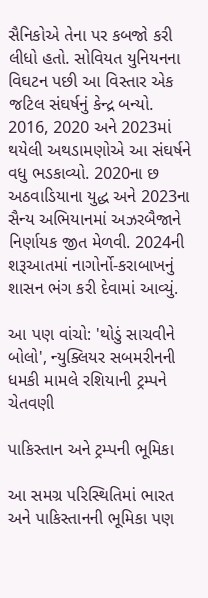સૈનિકોએ તેના પર કબજો કરી લીધો હતો. સોવિયત યુનિયનના વિઘટન પછી આ વિસ્તાર એક જટિલ સંઘર્ષનું કેન્દ્ર બન્યો. 2016, 2020 અને 2023માં થયેલી અથડામણોએ આ સંઘર્ષને વધુ ભડકાવ્યો. 2020ના છ અઠવાડિયાના યુદ્ધ અને 2023ના સૈન્ય અભિયાનમાં અઝરબૈજાને નિર્ણાયક જીત મેળવી. 2024ની શરૂઆતમાં નાગોર્નો-કરાબાખનું શાસન ભંગ કરી દેવામાં આવ્યું.

આ પણ વાંચો: 'થોડું સાચવીને બોલો', ન્યુક્લિયર સબમરીનની ધમકી મામલે રશિયાની ટ્રમ્પને ચેતવણી

પાકિસ્તાન અને ટ્રમ્પની ભૂમિકા

આ સમગ્ર પરિસ્થિતિમાં ભારત અને પાકિસ્તાનની ભૂમિકા પણ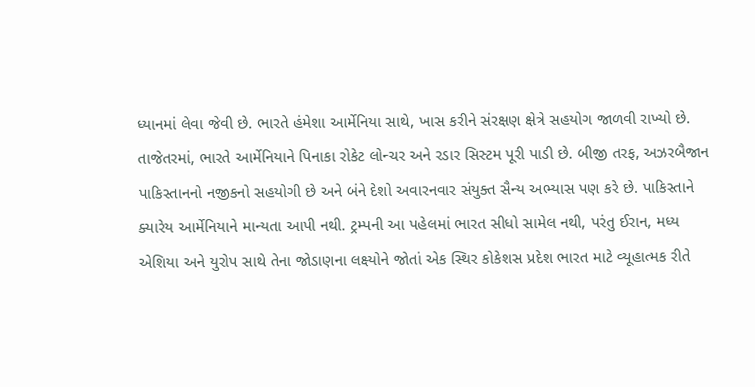ધ્યાનમાં લેવા જેવી છે. ભારતે હંમેશા આર્મેનિયા સાથે, ખાસ કરીને સંરક્ષણ ક્ષેત્રે સહયોગ જાળવી રાખ્યો છે. તાજેતરમાં, ભારતે આર્મેનિયાને પિનાકા રોકેટ લોન્ચર અને રડાર સિસ્ટમ પૂરી પાડી છે. બીજી તરફ, અઝરબૈજાન પાકિસ્તાનનો નજીકનો સહયોગી છે અને બંને દેશો અવારનવાર સંયુક્ત સૈન્ય અભ્યાસ પણ કરે છે. પાકિસ્તાને ક્યારેય આર્મેનિયાને માન્યતા આપી નથી. ટ્રમ્પની આ પહેલમાં ભારત સીધો સામેલ નથી, પરંતુ ઈરાન, મધ્ય એશિયા અને યુરોપ સાથે તેના જોડાણના લક્ષ્યોને જોતાં એક સ્થિર કોકેશસ પ્રદેશ ભારત માટે વ્યૂહાત્મક રીતે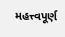મહત્ત્વપૂર્ણ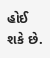હોઈ શકે છે.